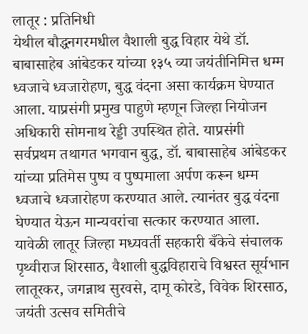लातूर : प्रतिनिधी
येथील बौद्धनगरमधील वैशाली बुद्ध विहार येथे डॉ. बाबासाहेब आंबेडकर यांच्या १३५ व्या जयंतीनिमित्त धम्म ध्वजाचे ध्वजारोहण, बुद्ध वंदना असा कार्यक्रम घेण्यात आला. याप्रसंगी प्रमुख पाहुणे म्हणून जिल्हा नियोजन अधिकारी सोमनाथ रेड्डी उपस्थित होते. याप्रसंगी सर्वप्रथम तथागत भगवान बुद्ध, डॉ. बाबासाहेब आंबेडकर यांच्या प्रतिमेस पुष्प व पुष्पमाला अर्पण करून धम्म ध्वजाचे ध्वजारोहण करण्यात आले. त्यानंतर बुद्ध वंदना घेण्यात येऊन मान्यवरांचा सत्कार करण्यात आला.
यावेळी लातूर जिल्हा मध्यवर्ती सहकारी बँकेचे संचालक पृथ्वीराज शिरसाठ, वैशाली बुद्धविहाराचे विश्वस्त सूर्यभान लातूरकर, जगन्नाथ सुरवसे, दामू कोरडे, विवेक शिरसाठ, जयंती उत्सव समितीचे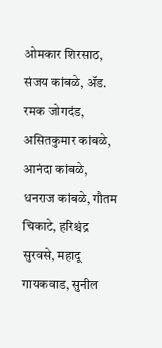ओमकार शिरसाठ, संजय कांबळे, ॲड. रमक जोगदंड, असितकुमार कांबळे, आनंदा कांबळे, धनराज कांबळे, गौतम चिकाटे, हरिश्चंद्र सुरवसे, महादू गायकवाड, सुनील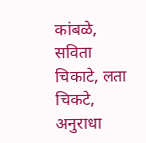कांबळे, सविता चिकाटे, लता चिकटे, अनुराधा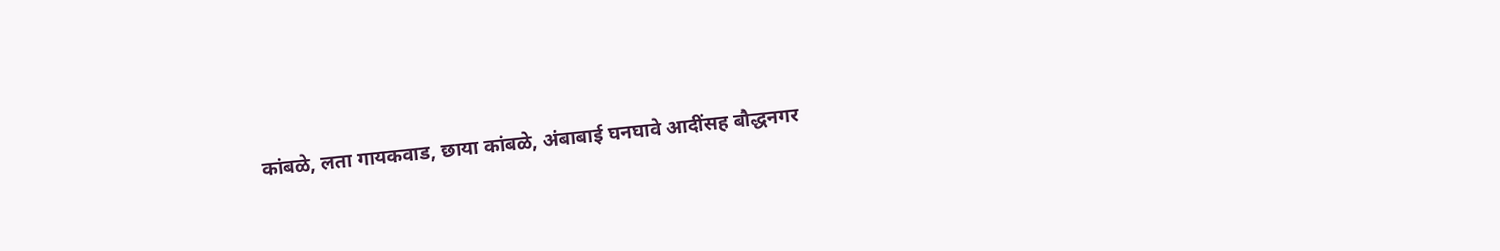कांबळे, लता गायकवाड, छाया कांबळे, अंबाबाई घनघावे आदींसह बौद्धनगर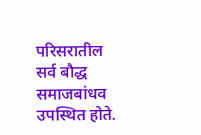परिसरातील सर्व बौद्ध समाजबांधव उपस्थित होते.